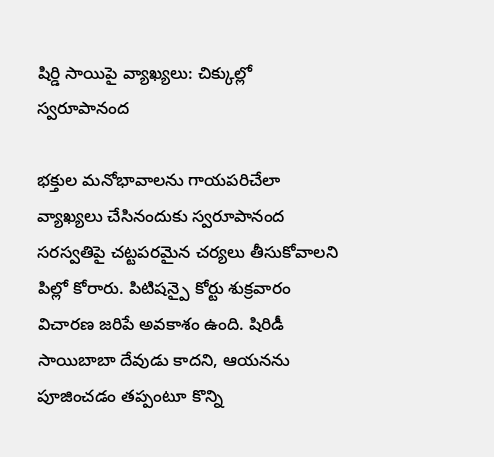షిర్డి సాయిపై వ్యాఖ్యలు: చిక్కుల్లో స్వరూపానంద

భక్తుల మనోభావాలను గాయపరిచేలా వ్యాఖ్యలు చేసినందుకు స్వరూపానంద సరస్వతిపై చట్టపరమైన చర్యలు తీసుకోవాలని పిల్లో కోరారు. పిటిషన్పై కోర్టు శుక్రవారం విచారణ జరిపే అవకాశం ఉంది. షిరిడీ సాయిబాబా దేవుడు కాదని, ఆయనను పూజించడం తప్పంటూ కొన్ని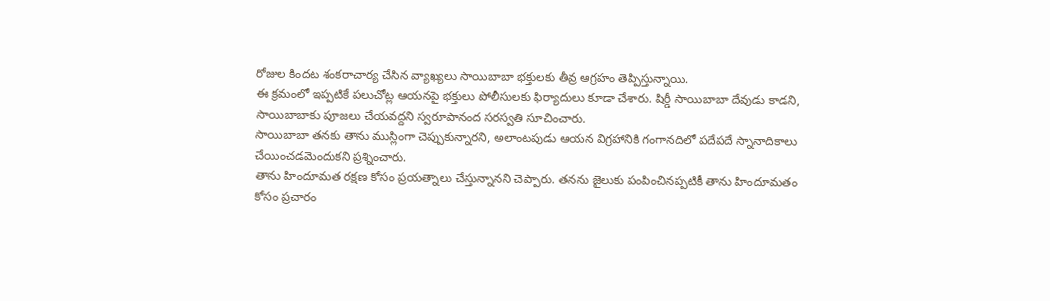రోజుల కిందట శంకరాచార్య చేసిన వ్యాఖ్యలు సాయిబాబా భక్తులకు తీవ్ర ఆగ్రహం తెప్పిస్తున్నాయి.
ఈ క్రమంలో ఇప్పటికే పలుచోట్ల ఆయనపై భక్తులు పోలీసులకు ఫిర్యాదులు కూడా చేశారు. షిర్డీ సాయిబాబా దేవుడు కాడని, సాయిబాబాకు పూజలు చేయవద్దని స్వరూపానంద సరస్వతి సూచించారు.
సాయిబాబా తనకు తాను ముస్లింగా చెప్పుకున్నారని, అలాంటపుడు ఆయన విగ్రహానికి గంగానదిలో పదేపదే స్నానాదికాలు చేయించడమెందుకని ప్రశ్నించారు.
తాను హిందూమత రక్షణ కోసం ప్రయత్నాలు చేస్తున్నానని చెప్పారు. తనను జైలుకు పంపించినప్పటికీ తాను హిందూమతం కోసం ప్రచారం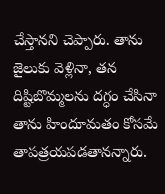చేస్తానని చెప్పారు. తాను జైలుకు వెళ్లినా, తన దిష్టిబొమ్మలను దగ్ధం చేసినా తాను హిందూమతం కోసమే తాపత్రయపడతానన్నారు.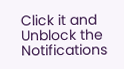Click it and Unblock the Notifications